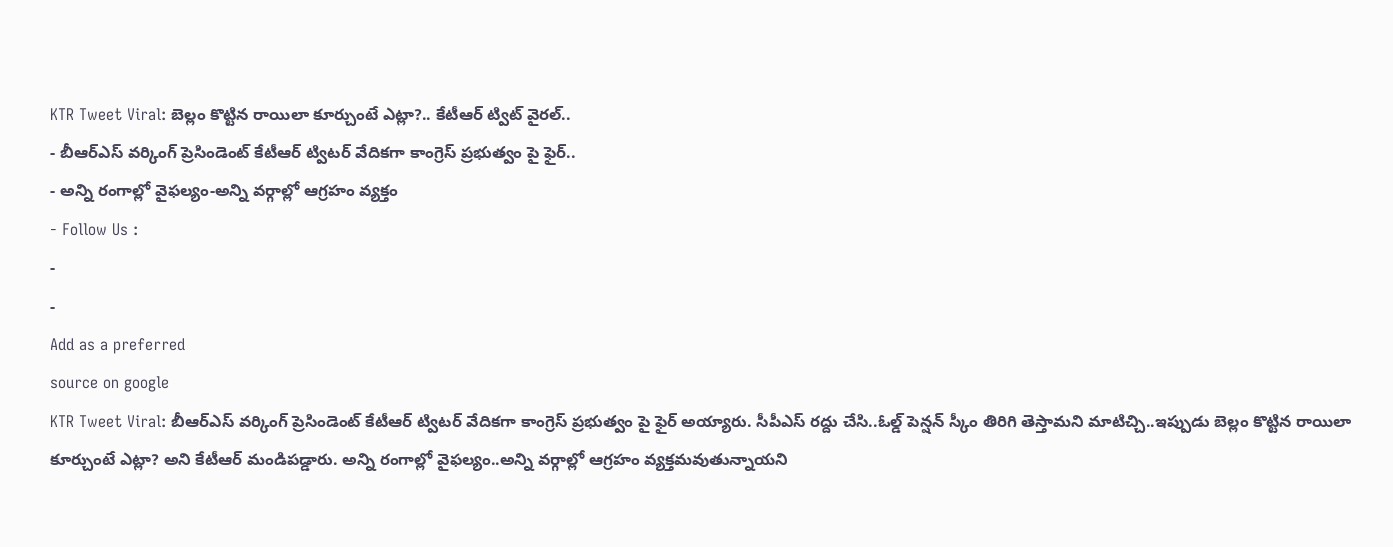KTR Tweet Viral: బెల్లం కొట్టిన రాయిలా కూర్చుంటే ఎట్లా?.. కేటీఆర్ ట్విట్ వైరల్..
- బీఆర్ఎస్ వర్కింగ్ ప్రెసిండెంట్ కేటీఆర్ ట్విటర్ వేదికగా కాంగ్రెస్ ప్రభుత్వం పై ఫైర్..
- అన్ని రంగాల్లో వైఫల్యం-అన్ని వర్గాల్లో ఆగ్రహం వ్యక్తం
- Follow Us :
-
-
Add as a preferred
source on google
KTR Tweet Viral: బీఆర్ఎస్ వర్కింగ్ ప్రెసిండెంట్ కేటీఆర్ ట్విటర్ వేదికగా కాంగ్రెస్ ప్రభుత్వం పై ఫైర్ అయ్యారు. సీపీఎస్ రద్దు చేసి..ఓల్డ్ పెన్షన్ స్కీం తిరిగి తెస్తామని మాటిచ్చి..ఇప్పుడు బెల్లం కొట్టిన రాయిలా కూర్చుంటే ఎట్లా? అని కేటీఆర్ మండిపడ్డారు. అన్ని రంగాల్లో వైఫల్యం..అన్ని వర్గాల్లో ఆగ్రహం వ్యక్తమవుతున్నాయని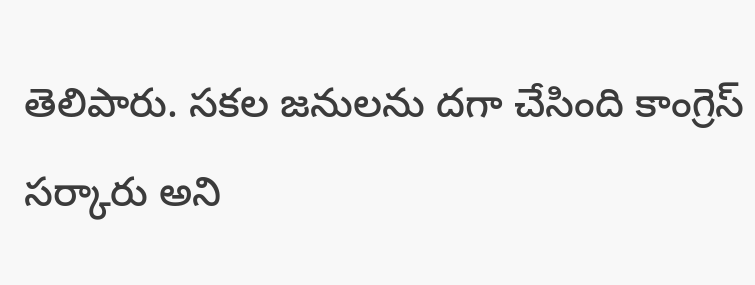తెలిపారు. సకల జనులను దగా చేసింది కాంగ్రెస్ సర్కారు అని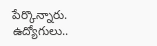పేర్కొన్నారు. ఉద్యోగులు..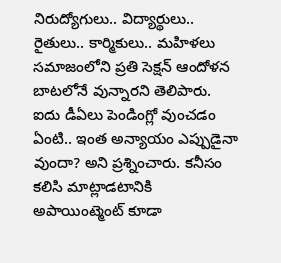నిరుద్యోగులు.. విద్యార్థులు.. రైతులు.. కార్మికులు.. మహిళలు సమాజంలోని ప్రతి సెక్షన్ ఆందోళన బాటలోనే వున్నారని తెలిపారు. ఐదు డీఏలు పెండింగ్లో వుంచడం ఏంటి.. ఇంత అన్యాయం ఎప్పుడైనా వుందా? అని ప్రశ్నించారు. కనీసం కలిసి మాట్లాడటానికి అపాయింట్మెంట్ కూడా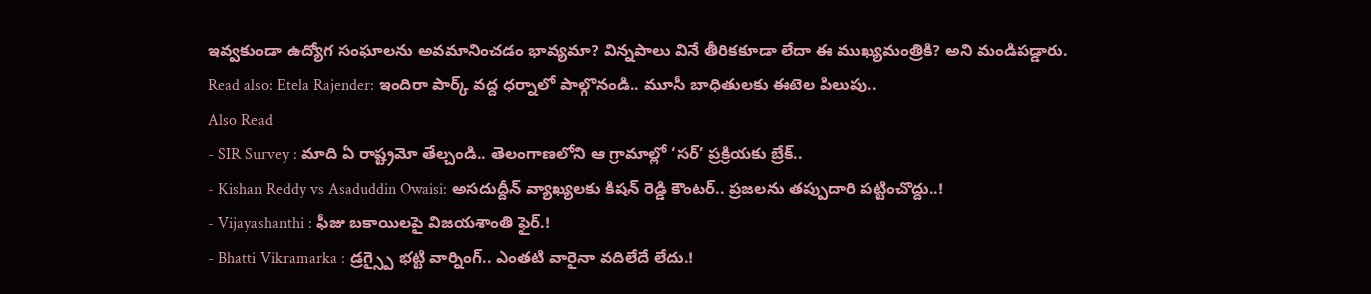ఇవ్వకుండా ఉద్యోగ సంఘాలను అవమానించడం భావ్యమా? విన్నపాలు వినే తీరికకూడా లేదా ఈ ముఖ్యమంత్రికి? అని మండిపడ్డారు.
Read also: Etela Rajender: ఇందిరా పార్క్ వద్ద ధర్నాలో పాల్గొనండి.. మూసీ బాధితులకు ఈటెల పిలుపు..
Also Read
- SIR Survey : మాది ఏ రాష్ట్రమో తేల్చండి.. తెలంగాణలోని ఆ గ్రామాల్లో ‘సర్’ ప్రక్రియకు బ్రేక్..
- Kishan Reddy vs Asaduddin Owaisi: అసదుద్దీన్ వ్యాఖ్యలకు కిషన్ రెడ్డి కౌంటర్.. ప్రజలను తప్పుదారి పట్టించొద్దు..!
- Vijayashanthi : ఫీజు బకాయిలపై విజయశాంతి ఫైర్.!
- Bhatti Vikramarka : డ్రగ్స్పై భట్టి వార్నింగ్.. ఎంతటి వారైనా వదిలేదే లేదు.!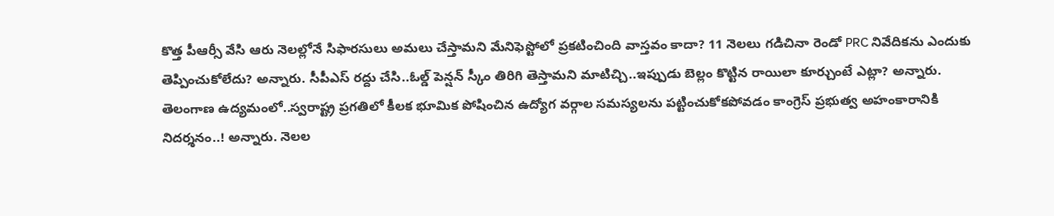కొత్త పీఆర్సీ వేసి ఆరు నెలల్లోనే సిఫారసులు అమలు చేస్తామని మేనిఫెస్టోలో ప్రకటించింది వాస్తవం కాదా? 11 నెలలు గడిచినా రెండో PRC నివేదికను ఎందుకు తెప్పించుకోలేదు? అన్నారు. సీపీఎస్ రద్దు చేసి..ఓల్డ్ పెన్షన్ స్కీం తిరిగి తెస్తామని మాటిచ్చి..ఇప్పుడు బెల్లం కొట్టిన రాయిలా కూర్చుంటే ఎట్లా? అన్నారు. తెలంగాణ ఉద్యమంలో..స్వరాష్ట్ర ప్రగతిలో కీలక భూమిక పోషించిన ఉద్యోగ వర్గాల సమస్యలను పట్టించుకోకపోవడం కాంగ్రెస్ ప్రభుత్వ అహంకారానికి నిదర్శనం..! అన్నారు. నెలల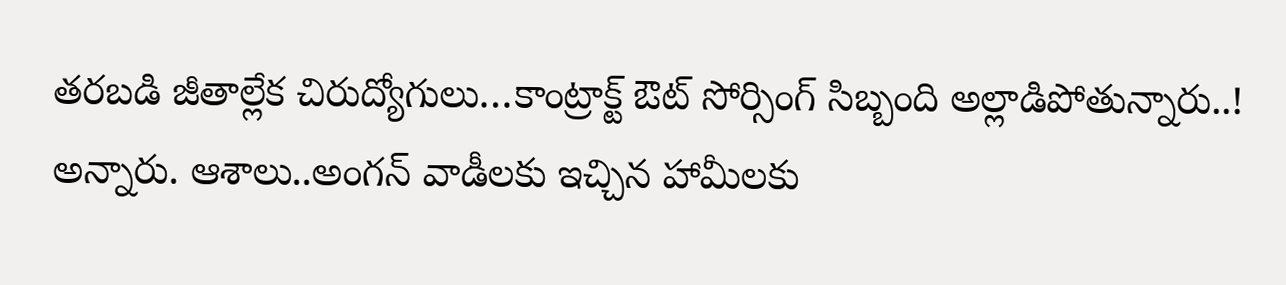తరబడి జీతాల్లేక చిరుద్యోగులు…కాంట్రాక్ట్ ఔట్ సోర్సింగ్ సిబ్బంది అల్లాడిపోతున్నారు..! అన్నారు. ఆశాలు..అంగన్ వాడీలకు ఇచ్చిన హామీలకు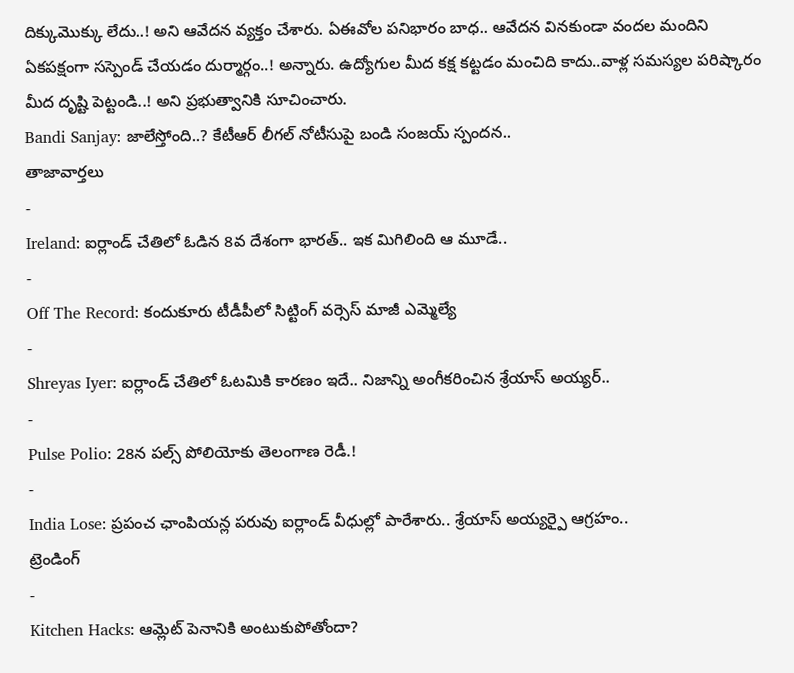దిక్కుమొక్కు లేదు..! అని ఆవేదన వ్యక్తం చేశారు. ఏఈవోల పనిభారం బాధ.. ఆవేదన వినకుండా వందల మందిని ఏకపక్షంగా సస్పెండ్ చేయడం దుర్మార్గం..! అన్నారు. ఉద్యోగుల మీద కక్ష కట్టడం మంచిది కాదు..వాళ్ల సమస్యల పరిష్కారం మీద దృష్టి పెట్టండి..! అని ప్రభుత్వానికి సూచించారు.
Bandi Sanjay: జాలేస్తోంది..? కేటీఆర్ లీగల్ నోటీసుపై బండి సంజయ్ స్పందన..
తాజావార్తలు
-
Ireland: ఐర్లాండ్ చేతిలో ఓడిన 8వ దేశంగా భారత్.. ఇక మిగిలింది ఆ మూడే..
-
Off The Record: కందుకూరు టీడీపీలో సిట్టింగ్ వర్సెస్ మాజీ ఎమ్మెల్యే
-
Shreyas Iyer: ఐర్లాండ్ చేతిలో ఓటమికి కారణం ఇదే.. నిజాన్ని అంగీకరించిన శ్రేయాస్ అయ్యర్..
-
Pulse Polio: 28న పల్స్ పోలియోకు తెలంగాణ రెడీ.!
-
India Lose: ప్రపంచ ఛాంపియన్ల పరువు ఐర్లాండ్ వీధుల్లో పారేశారు.. శ్రేయాస్ అయ్యర్పై ఆగ్రహం..
ట్రెండింగ్
-
Kitchen Hacks: ఆమ్లెట్ పెనానికి అంటుకుపోతోందా?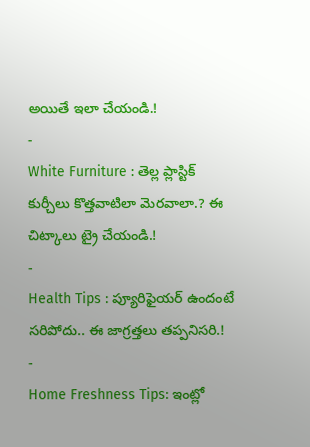అయితే ఇలా చేయండి.!
-
White Furniture : తెల్ల ప్లాస్టిక్ కుర్చీలు కొత్తవాటిలా మెరవాలా.? ఈ చిట్కాలు ట్రై చేయండి.!
-
Health Tips : ప్యూరిఫైయర్ ఉందంటే సరిపోదు.. ఈ జాగ్రత్తలు తప్పనిసరి.!
-
Home Freshness Tips: ఇంట్లో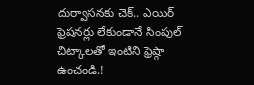దుర్వాసనకు చెక్.. ఎయిర్ ఫ్రెషనర్లు లేకుండానే సింపుల్ చిట్కాలతో ఇంటిని ఫ్రెష్గా ఉంచండి.!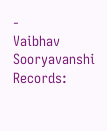-
Vaibhav Sooryavanshi Records: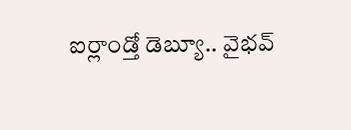ఐర్లాండ్తో డెబ్యూ.. వైభవ్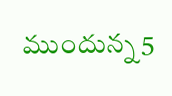ముందున్న 5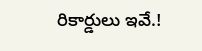రికార్డులు ఇవే.!